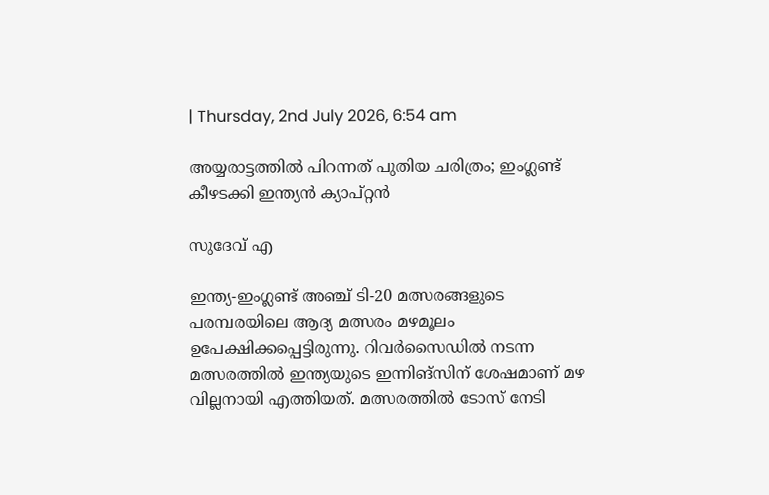| Thursday, 2nd July 2026, 6:54 am

അയ്യരാട്ടത്തില്‍ പിറന്നത് പുതിയ ചരിത്രം; ഇംഗ്ലണ്ട് കീഴടക്കി ഇന്ത്യന്‍ ക്യാപ്റ്റന്‍

സുദേവ് എ

ഇന്ത്യ-ഇംഗ്ലണ്ട് അഞ്ച് ടി-20 മത്സരങ്ങളുടെ പരമ്പരയിലെ ആദ്യ മത്സരം മഴമൂലം ഉപേക്ഷിക്കപ്പെട്ടിരുന്നു. റിവര്‍സൈഡില്‍ നടന്ന മത്സരത്തില്‍ ഇന്ത്യയുടെ ഇന്നിങ്‌സിന് ശേഷമാണ് മഴ വില്ലനായി എത്തിയത്. മത്സരത്തില്‍ ടോസ് നേടി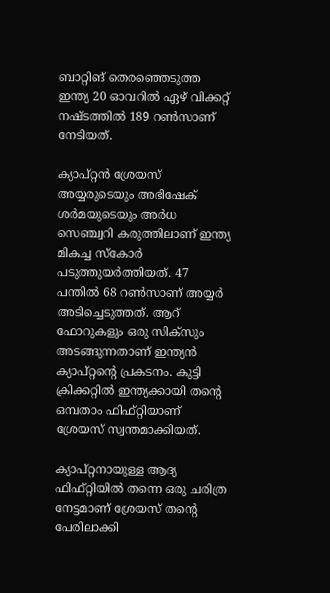ബാറ്റിങ് തെരഞ്ഞെടുത്ത ഇന്ത്യ 20 ഓവറില്‍ ഏഴ് വിക്കറ്റ് നഷ്ടത്തില്‍ 189 റണ്‍സാണ് നേടിയത്.

ക്യാപ്റ്റന്‍ ശ്രേയസ് അയ്യരുടെയും അഭിഷേക് ശര്‍മയുടെയും അര്‍ധ സെഞ്ച്വറി കരുത്തിലാണ് ഇന്ത്യ മികച്ച സ്‌കോര്‍ പടുത്തുയര്‍ത്തിയത്. 47 പന്തില്‍ 68 റണ്‍സാണ് അയ്യര്‍ അടിച്ചെടുത്തത്. ആറ് ഫോറുകളും ഒരു സിക്സും അടങ്ങുന്നതാണ് ഇന്ത്യന്‍ ക്യാപ്റ്റന്റെ പ്രകടനം. കുട്ടി ക്രിക്കറ്റില്‍ ഇന്ത്യക്കായി തന്റെ ഒമ്പതാം ഫിഫ്റ്റിയാണ് ശ്രേയസ് സ്വന്തമാക്കിയത്.

ക്യാപ്റ്റനായുള്ള ആദ്യ ഫിഫ്റ്റിയില്‍ തന്നെ ഒരു ചരിത്ര നേട്ടമാണ് ശ്രേയസ് തന്റെ പേരിലാക്കി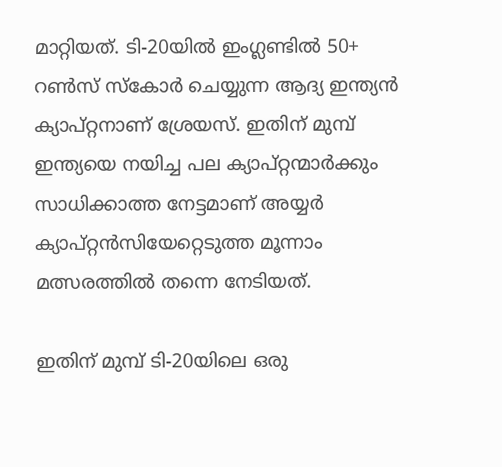മാറ്റിയത്. ടി-20യില്‍ ഇംഗ്ലണ്ടില്‍ 50+ റണ്‍സ് സ്‌കോര്‍ ചെയ്യുന്ന ആദ്യ ഇന്ത്യന്‍ ക്യാപ്റ്റനാണ് ശ്രേയസ്. ഇതിന് മുമ്പ് ഇന്ത്യയെ നയിച്ച പല ക്യാപ്റ്റന്മാര്‍ക്കും സാധിക്കാത്ത നേട്ടമാണ് അയ്യര്‍ ക്യാപ്റ്റന്‍സിയേറ്റെടുത്ത മൂന്നാം മത്സരത്തില്‍ തന്നെ നേടിയത്.

ഇതിന് മുമ്പ് ടി-20യിലെ ഒരു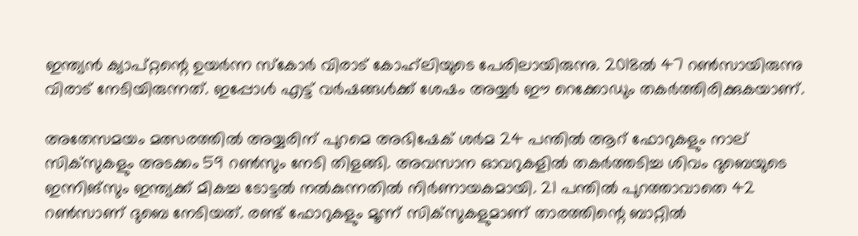ഇന്ത്യന്‍ ക്യാപ്റ്റന്റെ ഉയര്‍ന്ന സ്‌കോര്‍ വിരാട് കോഹ്‌ലിയുടെ പേരിലായിരുന്നു. 2018ല്‍ 47 റണ്‍സായിരുന്നു വിരാട് നേടിയിരുന്നത്. ഇപ്പോള്‍ എട്ട് വര്‍ഷങ്ങള്‍ക്ക് ശേഷം അയ്യര്‍ ഈ റെക്കോഡും തകര്‍ത്തിരിക്കുകയാണ്.

അതേസമയം മത്സരത്തില്‍ അയ്യരിന് പുറമെ അഭിഷേക് ശര്‍മ 24 പന്തില്‍ ആറ് ഫോറുകളും നാല് സിക്‌സുകളും അടക്കം 59 റണ്‍സും നേടി തിളങ്ങി. അവസാന ഓവറുകളില്‍ തകര്‍ത്തടിച്ച ശിവം ദുബെയുടെ ഇന്നിങ്സും ഇന്ത്യക്ക് മികച്ച ടോട്ടല്‍ നല്‍കുന്നതില്‍ നിര്‍ണായകമായി. 21 പന്തില്‍ പുറത്താവാതെ 42 റണ്‍സാണ് ദുബെ നേടിയത്. രണ്ട് ഫോറുകളും മൂന്ന് സിക്‌സുകളുമാണ് താരത്തിന്റെ ബാറ്റില്‍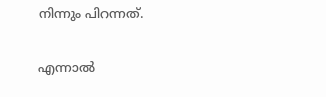നിന്നും പിറന്നത്.

എന്നാല്‍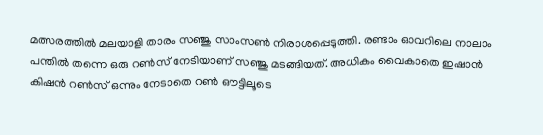മത്സരത്തില്‍ മലയാളി താരം സഞ്ജു സാംസണ്‍ നിരാശപ്പെടുത്തി. രണ്ടാം ഓവറിലെ നാലാം പന്തില്‍ തന്നെ ഒരു റണ്‍സ് നേടിയാണ് സഞ്ജു മടങ്ങിയത്. അധികം വൈകാതെ ഇഷാന്‍ കിഷന്‍ റണ്‍സ് ഒന്നും നേടാതെ റണ്‍ ഔട്ടിലൂടെ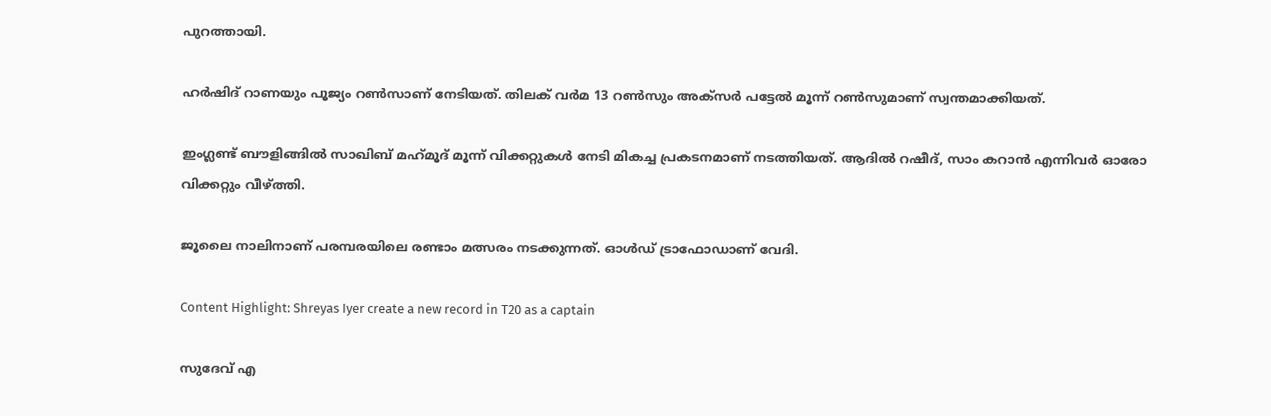പുറത്തായി.

ഹര്‍ഷിദ് റാണയും പൂജ്യം റണ്‍സാണ് നേടിയത്. തിലക് വര്‍മ 13 റണ്‍സും അക്സര്‍ പട്ടേല്‍ മൂന്ന് റണ്‍സുമാണ് സ്വന്തമാക്കിയത്.

ഇംഗ്ലണ്ട് ബൗളിങ്ങില്‍ സാഖിബ് മഹ്‌മൂദ് മൂന്ന് വിക്കറ്റുകള്‍ നേടി മികച്ച പ്രകടനമാണ് നടത്തിയത്. ആദില്‍ റഷീദ്, സാം കറാന്‍ എന്നിവര്‍ ഓരോ വിക്കറ്റും വീഴ്ത്തി.

ജൂലൈ നാലിനാണ് പരമ്പരയിലെ രണ്ടാം മത്സരം നടക്കുന്നത്. ഓള്‍ഡ് ട്രാഫോഡാണ് വേദി.

Content Highlight: Shreyas Iyer create a new record in T20 as a captain

സുദേവ് എ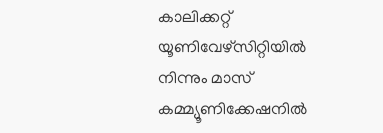കാലിക്കറ്റ് യൂണിവേഴ്‌സിറ്റിയില്‍ നിന്നും മാസ് കമ്മ്യൂണിക്കേഷനില്‍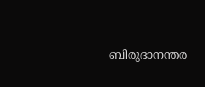ബിരുദാനന്തര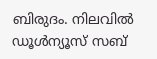ബിരുദം. നിലവില്‍ ഡൂള്‍ന്യൂസ് സബ്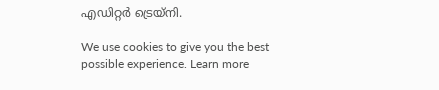എഡിറ്റര്‍ ട്രെയ്‌നി.

We use cookies to give you the best possible experience. Learn more